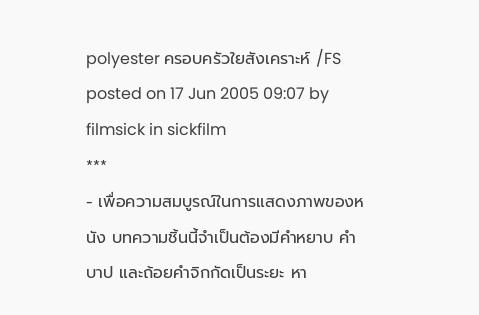polyester ครอบครัวใยสังเคราะห์ /FS
posted on 17 Jun 2005 09:07 by filmsick in sickfilm
***
- เพื่อความสมบูรณ์ในการแสดงภาพของหนัง บทความชิ้นนี้จำเป็นต้องมีคำหยาบ คำบาป และถ้อยคำจิกกัดเป็นระยะ หา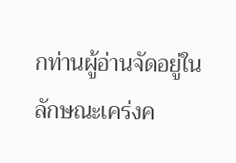กท่านผู้อ่านจัดอยู่ในลักษณะเคร่งค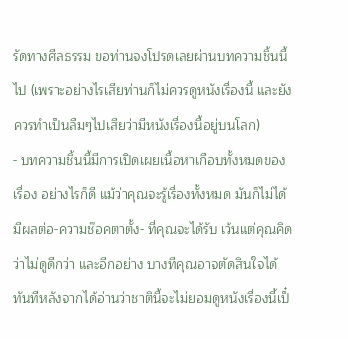รัดทางศีลธรรม ขอท่านจงโปรดเลยผ่านบทความชิ้นนี้ไป (เพราะอย่างไรเสียท่านก็ไม่ควรดูหนังเรื่องนี้ และยังควรทำเป็นลืมๆไปเสียว่ามีหนังเรื่องนี้อยู่บนโลก)
- บทความชิ้นนี้มีการเปิดเผยเนื้อหาเกือบทั้งหมดของเรื่อง อย่างไรก็ดี แม้ว่าคุณจะรู้เรื่องทั้งหมด มันก็ไม่ได้มีผลต่อ-ความช๊อคตาตั้ง- ที่คุณจะได้รับ เว้นแต่คุณคิดว่าไม่ดูดีกว่า และอีกอย่าง บางทีคุณอาจตัดสินใจได้ทันทีหลังจากได้อ่านว่าชาตินี้จะไม่ยอมดูหนังเรื่องนี้เป็๋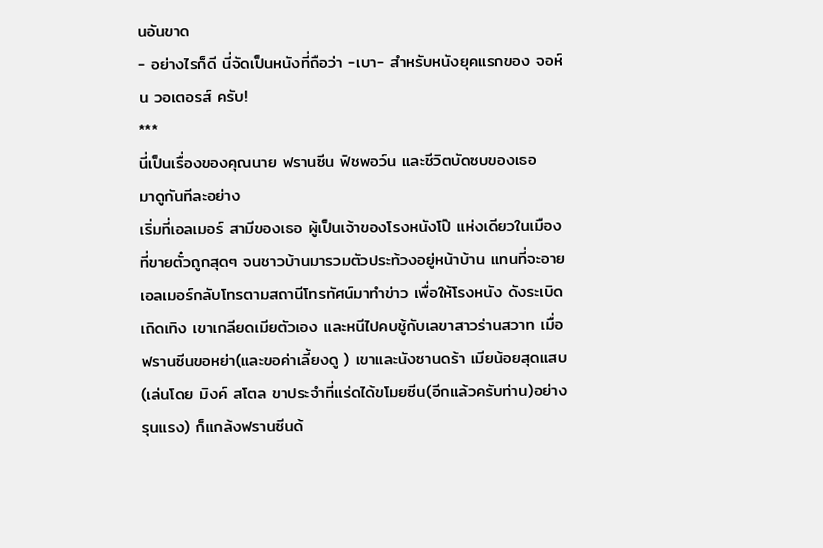นอันขาด
- อย่างไรก็ดี นี่จัดเป็นหนังที่ถือว่า -เบา- สำหรับหนังยุคแรกของ จอห์น วอเตอรส์ ครับ!
***
นี่เป็นเรื่องของคุณนาย ฟรานซีน ฟิชพอว์น และชีวิตบัดซบของเธอ
มาดูกันทีละอย่าง
เริ่มที่เอลเมอร์ สามีของเธอ ผู้เป็นเจ้าของโรงหนังโป๊ แห่งเดียวในเมืองที่ขายตั๋วถูกสุดๆ จนชาวบ้านมารวมตัวประท้วงอยู่หน้าบ้าน แทนที่จะอาย เอลเมอร์กลับโทรตามสถานีโทรทัศน์มาทำข่าว เพื่อให้โรงหนัง ดังระเบิดเถิดเทิง เขาเกลียดเมียตัวเอง และหนีไปคบชู้กับเลขาสาวร่านสวาท เมื่อฟรานซีนขอหย่า(และขอค่าเลี้ยงดู ) เขาและนังซานดร้า เมียน้อยสุดแสบ(เล่นโดย มิงค์ สโตล ขาประจำที่แร่ดได้ขโมยซีน(อีกแล้วครับท่าน)อย่างรุนแรง) ก็แกล้งฟรานซีนด้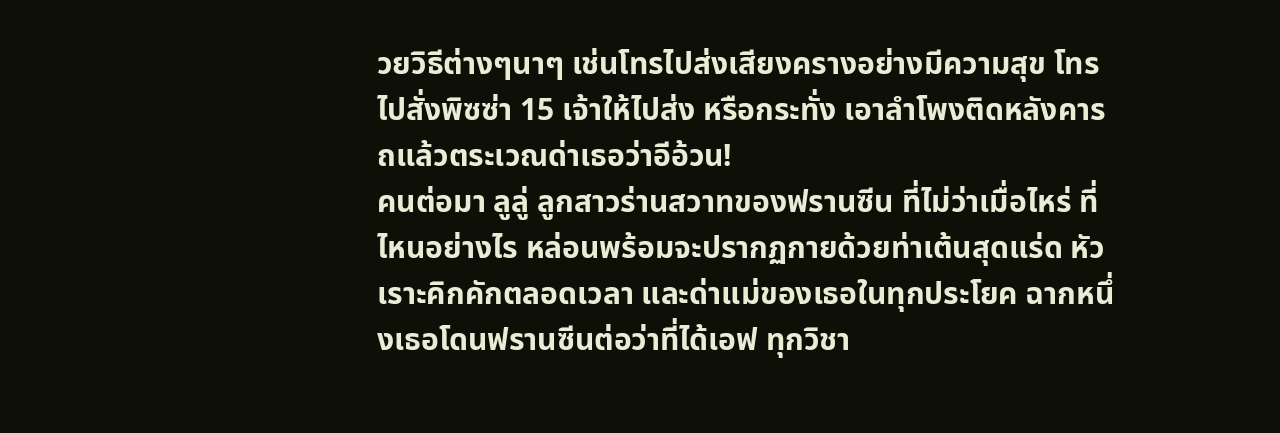วยวิธีต่างๆนาๆ เช่นโทรไปส่งเสียงครางอย่างมีความสุข โทรไปสั่งพิซซ่า 15 เจ้าให้ไปส่ง หรือกระทั่ง เอาลำโพงติดหลังคารถแล้วตระเวณด่าเธอว่าอีอ้วน!
คนต่อมา ลูลู่ ลูกสาวร่านสวาทของฟรานซีน ที่ไม่ว่าเมื่อไหร่ ที่ไหนอย่างไร หล่อนพร้อมจะปรากฏกายด้วยท่าเต้นสุดแร่ด หัวเราะคิกคักตลอดเวลา และด่าแม่ของเธอในทุกประโยค ฉากหนึ่งเธอโดนฟรานซีนต่อว่าที่ได้เอฟ ทุกวิชา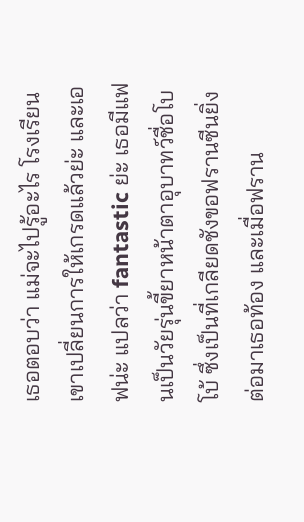เธอตอบว่า แม่จะไปรู้อะไร โรงเรียนเขาเปลี่ยนการให้เกรดแล้วย่ะ และเอฟน่ะ แปลว่า fantastic ย่ะ เธอมีแฟนเป็นวัยรุ่นขี้ยาหน้าตาอุบาทว์ชื่อโบโบ้ ซึ่งเป็นที่เกลียดชังขอฟรานซีนยิ่ง ต่อมาเธอท้อง และเมื่อฟราน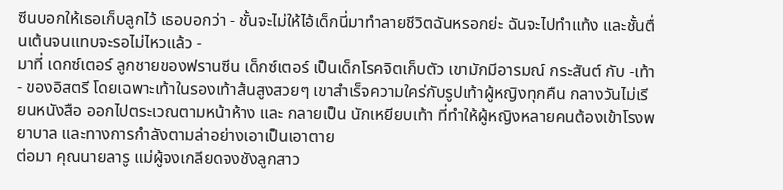ซีนบอกให้เธอเก็บลูกไว้ เธอบอกว่า - ชั้นจะไม่ให้ไอ้เด็กนี่มาทำลายชีวิตฉันหรอกย่ะ ฉันจะไปทำแท้ง และชั้นตื่นเต้นจนแทบจะรอไม่ไหวแล้ว -
มาที่ เดกซ์เตอร์ ลูกชายของฟรานซีน เด็กซ์เตอร์ เป็นเด็กโรคจิตเก็บตัว เขามักมีอารมณ์ กระสันต์ กับ -เท้า- ของอิสตรี โดยเฉพาะเท้าในรองเท้าส้นสูงสวยๆ เขาสำเร็จความใคร่กับรูปเท้าผู้หญิงทุกคืน กลางวันไม่เรียนหนังสือ ออกไปตระเวณตามหน้าห้าง และ กลายเป็น นักเหยียบเท้า ที่ทำให้ผู้หญิงหลายคนต้องเข้าโรงพยาบาล และทางการกำลังตามล่าอย่างเอาเป็นเอาตาย
ต่อมา คุณนายลารู แม่ผู้จงเกลียดจงชังลูกสาว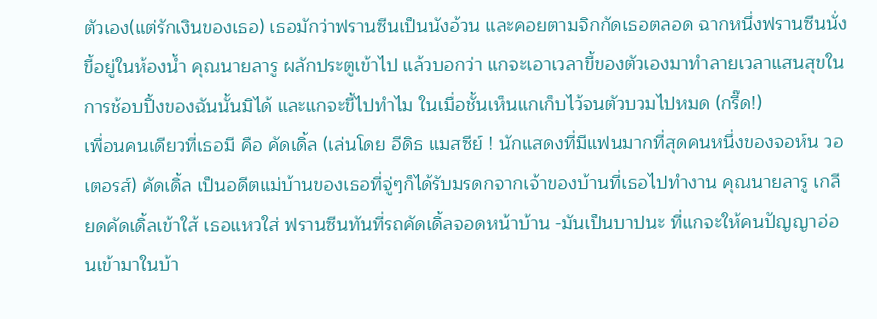ตัวเอง(แต่รักเงินของเธอ) เธอมักว่าฟรานซีนเป็นนังอ้วน และคอยตามจิกกัดเธอตลอด ฉากหนึ่งฟรานซีนนั่งขี้อยู่ในห้องน้ำ คุณนายลารู ผลักประตูเข้าไป แล้วบอกว่า แกจะเอาเวลาขี้ของตัวเองมาทำลายเวลาแสนสุขในการช้อบปิ้งของฉันนั้นมิได้ และแกจะขี้ไปทำไม ในเมื่อชั้นเห็นแกเก็บไว้จนตัวบวมไปหมด (กรี๊ด!)
เพื่อนคนเดียวที่เธอมี คือ คัดเดิ้ล (เล่นโดย อีดิธ แมสซีย์ ! นักแสดงที่มีแฟนมากที่สุดคนหนึ่งของจอห์น วอเตอรส์) คัดเดิ้ล เป็นอดีตแม่บ้านของเธอที่จู่ๆก็ได้รับมรดกจากเจ้าของบ้านที่เธอไปทำงาน คุณนายลารู เกลียดคัดเดิ้ลเข้าใส้ เธอแหวใส่ ฟรานซีนทันที่รถคัดเดิ้ลจอดหน้าบ้าน -มันเป็นบาปนะ ที่แกจะให้คนปัญญาอ่อนเข้ามาในบ้า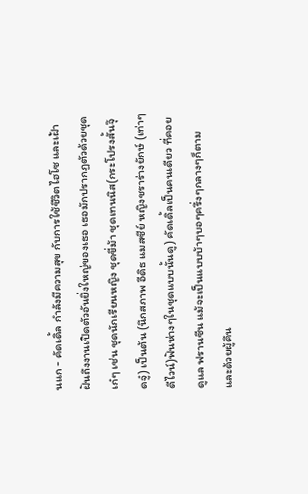นแก - คัดเดิ้ล กำลังมีความสุข กับการใช้ชีวิตไฮโซ และเฝ้าฝันถึงงานเปิดตัวอันยิ่งใหญ่ของเธอ เธอมักปรากฏตัวด้วยชุดเก๋ๆ เช่น ชุดนักเรียนหญิง ชุดขี่ม้า ชุดเทนนิส(กระโปรงสั้นจุ๊ดจู๋) เป็นต้น (นึกสภาพ อีดิธ แมสซีย์ หญิงชราร่างยักษ์ (เท่าๆดีไวน์)ฟันห่างๆในชุดแบบนั้นดู) คัดเดิ้ลเป็นคนเดียว ที่คอยดูแล ฟรานซีน แม้จะเป็นแบบบ้าๆบอๆครึ่งๆกลางๆก็ตาม
และด้วยผู้คึน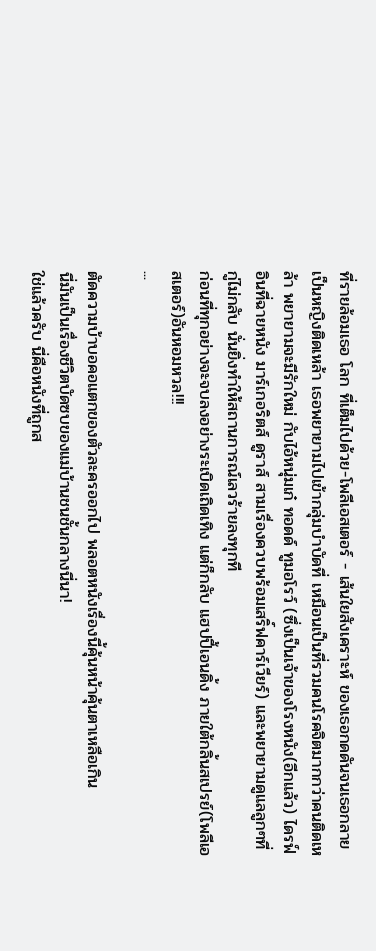ที่รายล้อมเธอ โลก ที่เต็มไปด้วย-โพลีเอสเตอร์ - เส้นใยสังเคราะห์ ของเธอกดดันจนเธอกลายเป็นหญิงติดเหล้า เธอพยายามไปเข้ากลุ่มบำบัดที่ เหมือนเป็นที่รวมคนโรคจิตมากกว่าคนติดเหล้า พยายามจะมีรักใหม่ กับไอ้หนุ่มเก๋ ทอดด์ ทูมอโรว์ (ซึ่งเป็นเจ้าของโรงหนัง(อีกแล้ว) ไดรฟ์อินที่ฉายหนัง มาร์เกอริตส์ ดูราส์ สามเรื่องควบพร้อมเสริ์ฟคาร์เวียร์) และพยายามดูแลลูกๆที่กู่ไม่กลับ นั่นยิ่งทำให้สถานการณ์เลวร้ายลงทุกที
ก่อนที่ทุกอย่างจะจบลงอย่างระเบิดเถิดเทิง แต่ก็กลับ แฮปปี้เอนดิ้ง ภายใต้กลิ้นสเปรย์(โพลีเอสเตอร์)อันหอมหวล!!!
...

ตัดความบ้าบอคอแตกของตัวละครออกไป พลอตหนังเรื่องนี้คุ้นหน้าคุ้นตาเหลือเกิน
นี่มันเป็นเรื่องชีวิตบัดซบของแม่บ้านชนชั้นกลางนี่นา!
ใช่แล้วครับ นี่คือหนังที่ถูกส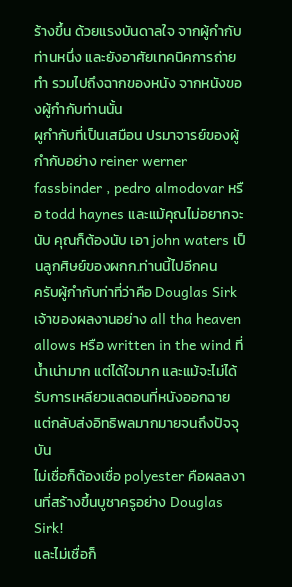ร้างขึ้น ด้วยแรงบันดาลใจ จากผู้กำกับท่านหนึ่ง และยังอาศัยเทคนิคการถ่ายทำ รวมไปถึงฉากของหนัง จากหนังของผู้กำกับท่านนั้น
ผูกำกับที่เป็นเสมือน ปรมาจารย์ของผู้กำกับอย่าง reiner werner fassbinder , pedro almodovar หรือ todd haynes และแม้คุณไม่อยากจะนับ คุณก็ต้องนับ เอา john waters เป็นลูกศิษย์ของผกก.ท่านนี้ไปอีกคน
ครับผู้กำกับท่าที่ว่าคือ Douglas Sirk เจ้าของผลงานอย่าง all tha heaven allows หรือ written in the wind ที่น้ำเน่ามาก แต่ได้ใจมาก และแม้จะไม่ได้รับการเหลียวแลตอนที่หนังออกฉาย แต่กลับส่งอิทธิพลมากมายจนถึงปัจจุบัน
ไม่เชื่อก็ต้องเชื่อ polyester คือผลลงานที่สร้างขึ้นบูชาครูอย่าง Douglas Sirk!
และไม่เชื่อก็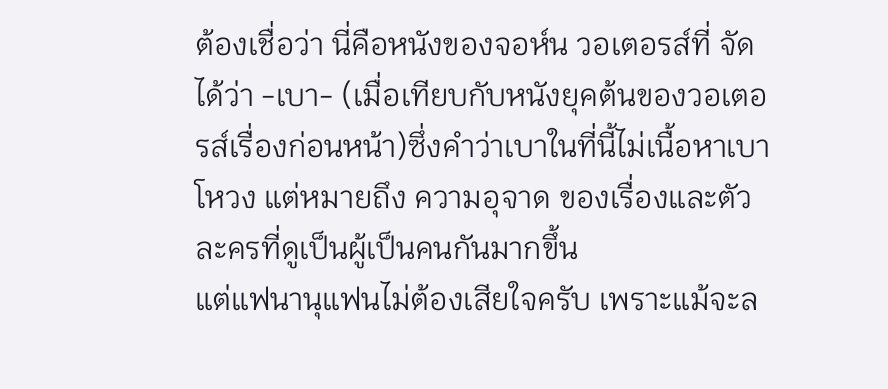ต้องเชื่อว่า นี่คือหนังของจอห์น วอเตอรส์ที่ จัดได้ว่า -เบา- (เมื่อเทียบกับหนังยุคต้นของวอเตอรส์เรื่องก่อนหน้า)ซึ่งคำว่าเบาในที่นี้ไม่เนื้อหาเบาโหวง แต่หมายถึง ความอุจาด ของเรื่องและตัวละครที่ดูเป็นผู้เป็นคนกันมากขึ้น
แต่แฟนานุแฟนไม่ต้องเสียใจครับ เพราะแม้จะล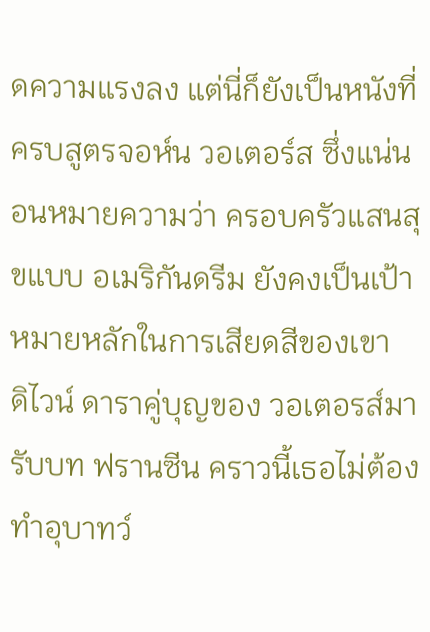ดความแรงลง แต่นี่ก็ยังเป็นหนังที่ ครบสูตรจอห์น วอเตอร์ส ซึ่งแน่นอนหมายความว่า ครอบครัวแสนสุขแบบ อเมริกันดรีม ยังคงเป็นเป้าหมายหลักในการเสียดสีของเขา
ดิไวน์ ดาราคู่บุญของ วอเตอรส์มารับบท ฟรานซีน คราวนี้เธอไม่ต้องทำอุบาทว์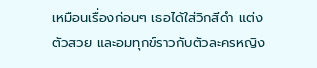เหมือนเรื่องก่อนๆ เธอได้ใส่วิกสีดำ แต่งตัวสวย และอมทุกข์ราวกับตัวละครหญิง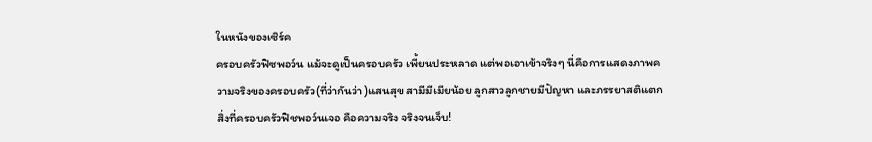ในหนังของเซิร์ค
ครอบครัวฟิซพอว์น แม้จะดูเป็นครอบครัว เพี้ยนประหลาด แต่พอเอาเข้าจริงๆ นี่คือการแสดงภาพความจริงของครอบครัว(ที่ว่ากันว่า )แสนสุข สามีมีเมียน้อย ลูกสาวลูกชายมีปัญหา และภรรยาสติแตก สิ่งที่ครอบครัวฟิชพอว์นเจอ คือความจริง จริงจนเจ็บ!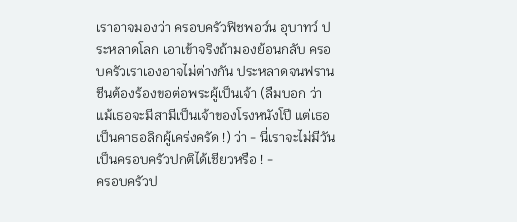เราอาจมองว่า ครอบครัวฟิชพอว์น อุบาทว์ ประหลาดโลก เอาเข้าจริงถ้ามองย้อนกลับ ครอบครัวเราเองอาจไม่ต่างกัน ประหลาดจนฟรานชีนต้องร้องขอต่อพระผู้เป็นเจ้า (ลืมบอก ว่า แม้เธอจะมีสามีเป็นเจ้าของโรงหนังโปี แต่เธอ เป็นคาธอลิกผู้เคร่งครัด !) ว่า - นี่เราจะไม่มีวันเป็นครอบครัวปกติได้เชียวหรือ ! -
ครอบครัวป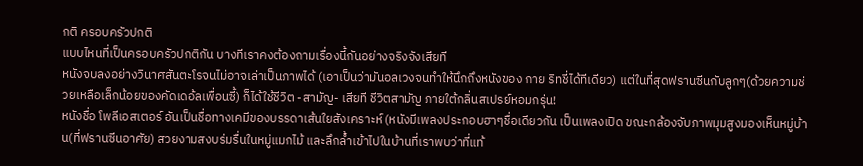กติ ครอบครัวปกติ
แบบไหนที่เป็นครอบครัวปกติกัน บางทีเราคงต้องถามเรื่องนี้กันอย่างจริงจังเสียที
หนังจบลงอย่างวินาศสันตะโรจนไม่อาจเล่าเป็นภาพได้ (เอาเป็นว่ามันอลเวงจนทำให้นึกถึงหนังของ กาย ริทชี่ได้ทีเดียว) แต่ในที่สุดฟรานซีนกับลูกๆ(ด้วยความช่วยเหลือเล็กน้อยของคัดเดอ้ลเพื่อนซี้) ก็ได้ใช้ชีวิต -สามัญ- เสียที ชีวิตสามัญ ภายใต้กลิ่นสเปรย์หอมกรุ่น!
หนังชื่อ โพลีเอสเตอร์ อันเป็นชื่อทางเคมีของบรรดาเส้นใยสังเคราะห์ (หนังมีเพลงประกอบฮาๆชื่อเดียวกัน เป็นเพลงเปิด ขณะกล้องจับภาพมุมสูงมองเห็นหมู่บ้าน(ที่ฟรานซีนอาศัย) สวยงามสงบร่มรื่นในหมู่แมกไม้ และลึกล้ำเข้าไปในบ้านที่เราพบว่าที่แท้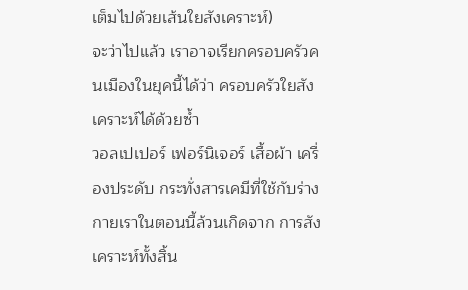เต็มไปด้วยเส้นใยสังเคราะห์)
จะว่าไปแล้ว เราอาจเรียกครอบครัวคนเมืองในยุคนี้ได้ว่า ครอบครัวใยสังเคราะห์ได้ด้วยซ้ำ
วอลเปเปอร์ เฟอร์นิเจอร์ เสื้อผ้า เครื่องประดับ กระทั่งสารเคมีที่ใช้กับร่างกายเราในตอนนี้ล้วนเกิดจาก การสังเคราะห์ทั้งสิ้น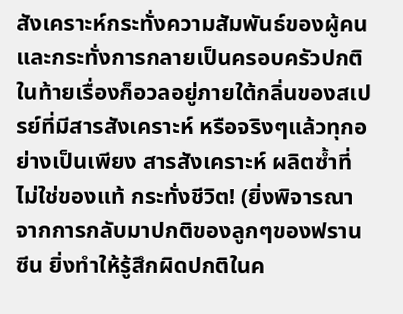สังเคราะห์กระทั่งความสัมพันธ์ของผู้คน และกระทั่งการกลายเป็นครอบครัวปกติ ในท้ายเรื่องก็อวลอยู่ภายใต้กลิ่นของสเปรย์ที่มีสารสังเคราะห์ หรือจริงๆแล้วทุกอย่างเป็นเพียง สารสังเคราะห์ ผลิตซ้ำที่ไม่ใช่ของแท้ กระทั่งชีวิต! (ยิ่งพิจารณาจากการกลับมาปกติของลูกๆของฟรานซีน ยิ่งทำให้รู้สึกผิดปกติในค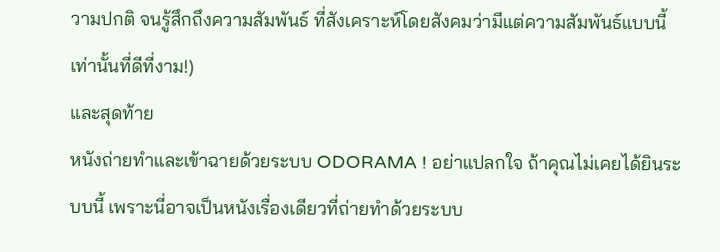วามปกติ จนรู้สึกถึงความสัมพันธ์ ที่สังเคราะห์โดยสังคมว่ามีแต่ความสัมพันธ์แบบนี้เท่านั้นที่ดีที่งาม!)
และสุดท้าย
หนังถ่ายทำและเข้าฉายด้วยระบบ ODORAMA ! อย่าแปลกใจ ถ้าคุณไม่เคยได้ยินระบบนี้ เพราะนี่อาจเป็นหนังเรื่องเดียวที่ถ่ายทำด้วยระบบ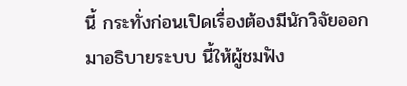นี้ กระทั่งก่อนเปิดเรื่องต้องมีนักวิจัยออกมาอธิบายระบบ นี้ให้ผู้ชมฟัง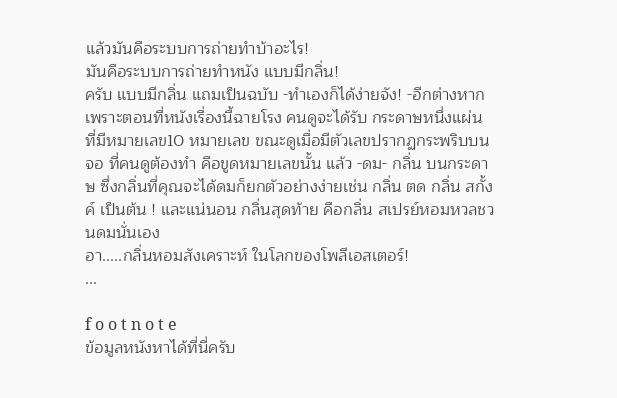แล้วมันคือระบบการถ่ายทำบ้าอะไร!
มันคือระบบการถ่ายทำหนัง แบบมีกลิ่น!
ครับ แบบมีกลิ่น แถมเป็นฉบับ -ทำเองก็ได้ง่ายจัง! -อีกต่างหาก
เพราะตอนที่หนังเรื่องนี้ฉายโรง คนดูจะได้รับ กระดาษหนึ่งแผ่น ที่มีหมายเลข10 หมายเลข ขณะดูเมื่อมีตัวเลขปรากฏกระพริบบนจอ ที่คนดูต้องทำ คือขูดหมายเลขนั้น แล้ว -ดม- กลิ่น บนกระดาษ ซึ่งกลิ่นที่คุณจะได้ดมก็ยกตัวอย่างง่ายเช่น กลิ่น ตด กลิ่น สกั้งค์ เป็นต้น ! และแน่นอน กลิ่นสุดท้าย คือกลิ่น สเปรย์หอมหวลชวนดมนั่นเอง
อา.....กลิ่นหอมสังเคราะห์ ในโลกของโพลีเอสเตอร์!
...

f o o t n o t e
ข้อมูลหนังหาได้ที่นี่ครับ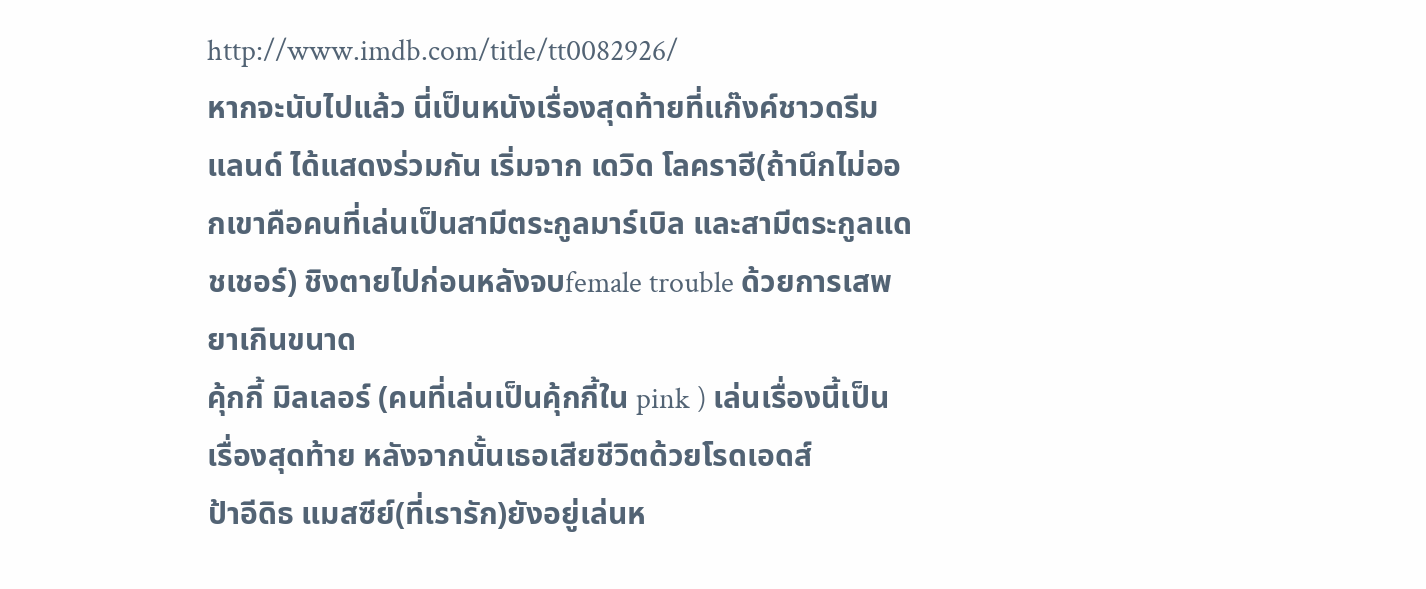http://www.imdb.com/title/tt0082926/
หากจะนับไปแล้ว นี่เป็นหนังเรื่องสุดท้ายที่แก๊งค์ชาวดรีมแลนด์ ได้แสดงร่วมกัน เริ่มจาก เดวิด โลคราฮี(ถ้านึกไม่ออกเขาคือคนที่เล่นเป็นสามีตระกูลมาร์เบิล และสามีตระกูลแดชเชอร์) ชิงตายไปก่อนหลังจบfemale trouble ด้วยการเสพยาเกินขนาด
คุ้กกี้ มิลเลอร์ (คนที่เล่นเป็นคุ้กกี้ใน pink ) เล่นเรื่องนี้เป็นเรื่องสุดท้าย หลังจากนั้นเธอเสียชีวิตด้วยโรดเอดส์
ป้าอีดิธ แมสซีย์(ที่เรารัก)ยังอยู่เล่นห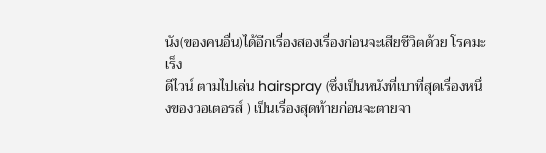นัง(ของคนอื่น)ได้อีกเรื่องสองเรื่องก่อนจะเสียชีวิตด้วย โรคมะเร็ง
ดีไวน์ ตามไปเล่น hairspray (ซึ่งเป็นหนังที่เบาที่สุดเรื่องหนึ่งของวอเตอรส์ ) เป็นเรื่องสุดท้ายก่อนจะตายจา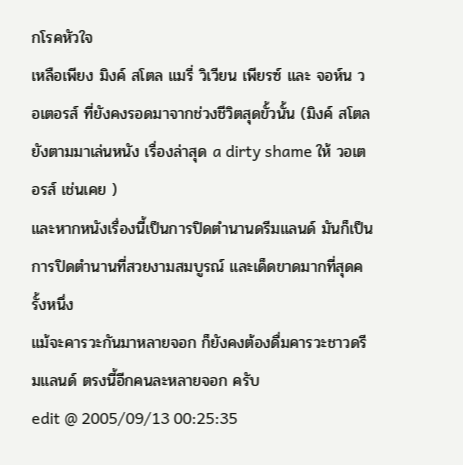กโรคหัวใจ
เหลือเพียง มิงค์ สโตล แมรี่ วิเวียน เพียรซ์ และ จอห์น วอเตอรส์ ที่ยังคงรอดมาจากช่วงชีวิตสุดขั้วนั้น (มิงค์ สโตลยังตามมาเล่นหนัง เรื่องล่าสุด a dirty shame ให้ วอเตอรส์ เช่นเคย )
และหากหนังเรื่องนี้เป็นการปิดตำนานดรีมแลนด์ มันก็เป็นการปิดตำนานที่สวยงามสมบูรณ์ และเด็ดขาดมากที่สุดครั้งหนึ่ง
แม้จะคารวะกันมาหลายจอก ก็ยังคงต้องดื่มคารวะชาวดรีมแลนด์ ตรงนี้อีกคนละหลายจอก ครับ
edit @ 2005/09/13 00:25:35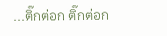...ติ๊กต่อก ติ๊กต่อก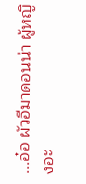...อ๋อ ผัวอีมาดอนน่า ผู้หญิงอะ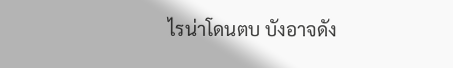ไรน่าโดนตบ บังอาจดัง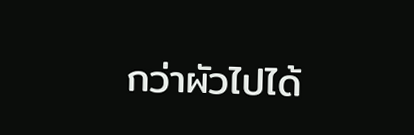กว่าผัวไปได้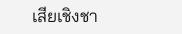เสียเชิงชา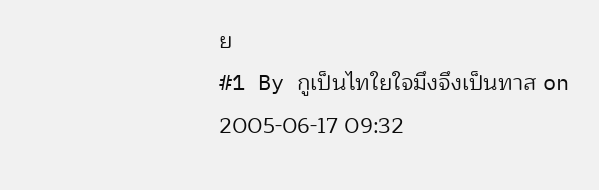ย
#1 By กูเป็นไทใยใจมึงจึงเป็นทาส on 2005-06-17 09:32